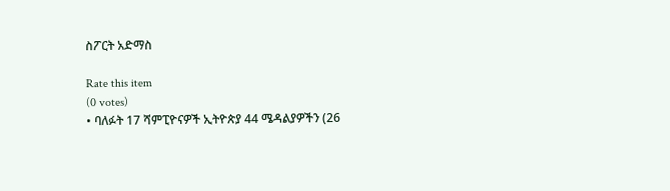ስፖርት አድማስ

Rate this item
(0 votes)
• ባለፉት 17 ሻምፒዮናዎች ኢትዮጵያ 44 ሜዳልያዎችን (26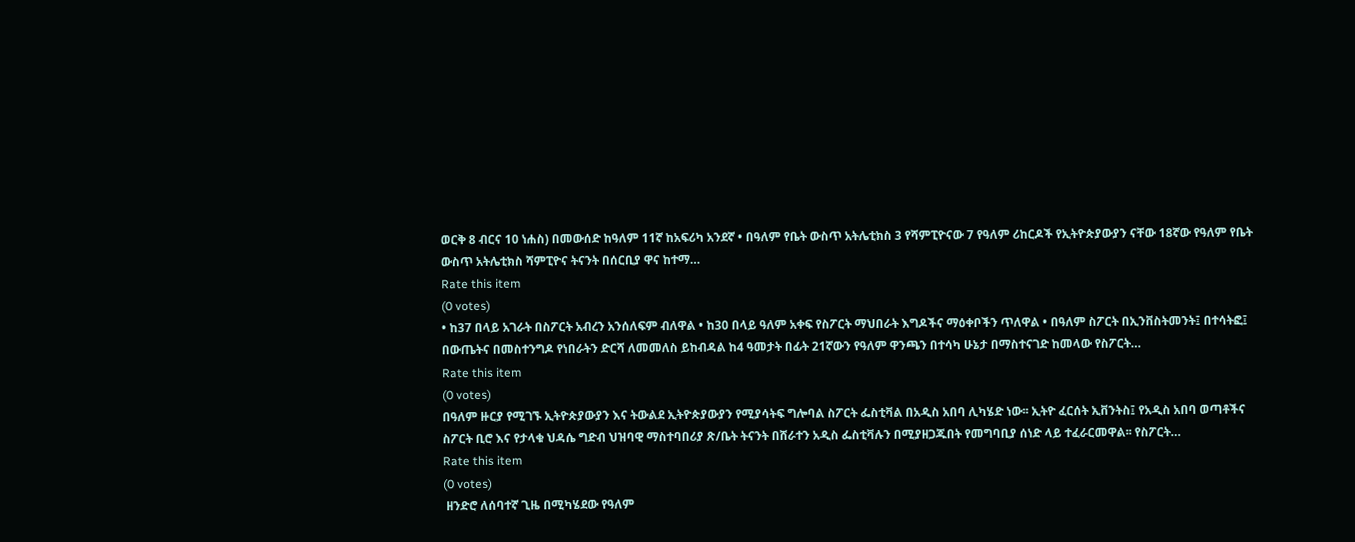ወርቅ 8 ብርና 10 ነሐስ) በመውሰድ ከዓለም 11ኛ ከአፍሪካ አንደኛ • በዓለም የቤት ውስጥ አትሌቲክስ 3 የሻምፒዮናው 7 የዓለም ሪከርዶች የኢትዮጵያውያን ናቸው 18ኛው የዓለም የቤት ውስጥ አትሌቲክስ ሻምፒዮና ትናንት በሰርቢያ ዋና ከተማ…
Rate this item
(0 votes)
• ከ37 በላይ አገራት በስፖርት አብረን አንሰለፍም ብለዋል • ከ30 በላይ ዓለም አቀፍ የስፖርት ማህበራት እግዶችና ማዕቀቦችን ጥለዋል • በዓለም ስፖርት በኢንቨስትመንት፤ በተሳትፎ፤ በውጤትና በመስተንግዶ የነበራትን ድርሻ ለመመለስ ይከብዳል ከ4 ዓመታት በፊት 21ኛውን የዓለም ዋንጫን በተሳካ ሁኔታ በማስተናገድ ከመላው የስፖርት…
Rate this item
(0 votes)
በዓለም ዙርያ የሚገኙ ኢትዮጵያውያን እና ትውልደ ኢትዮጵያውያን የሚያሳትፍ ግሎባል ስፖርት ፌስቲቫል በአዲስ አበባ ሊካሄድ ነው፡፡ ኢትዮ ፈርሰት ኢቨንትስ፤ የአዲስ አበባ ወጣቶችና ስፖርት ቢሮ እና የታላቁ ህዳሴ ግድብ ህዝባዊ ማስተባበሪያ ጽ/ቤት ትናንት በሸራተን አዲስ ፌስቲቫሉን በሚያዘጋጁበት የመግባቢያ ሰነድ ላይ ተፈራርመዋል፡፡ የስፖርት…
Rate this item
(0 votes)
 ዘንድሮ ለሰባተኛ ጊዜ በሚካሄደው የዓለም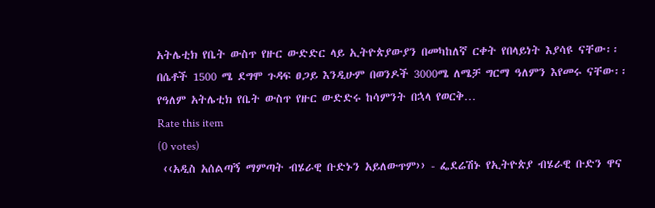አትሌቲክ የቤት ውስጥ የዙር ውድድር ላይ ኢትዮጵያውያን በመካከለኛ ርቀት የበላይነት እያሳዩ ናቸው፡፡ በሴቶች 1500 ሜ ደግሞ ጉዳፍ ፀጋይ እንዲሁም በወንዶች 3000ሜ ለሜቻ ግርማ ዓለምን እየመሩ ናቸው፡፡ የዓለም አትሌቲክ የቤት ውስጥ የዙር ውድድሩ ከሳምንት በኋላ የወርቅ…
Rate this item
(0 votes)
 ‹‹አዲስ አሰልጣኝ ማምጣት ብሄራዊ ቡድኑን አይለውጥም›› - ፌደሬሽኑ የኢትዮጵያ ብሄራዊ ቡድን ዋና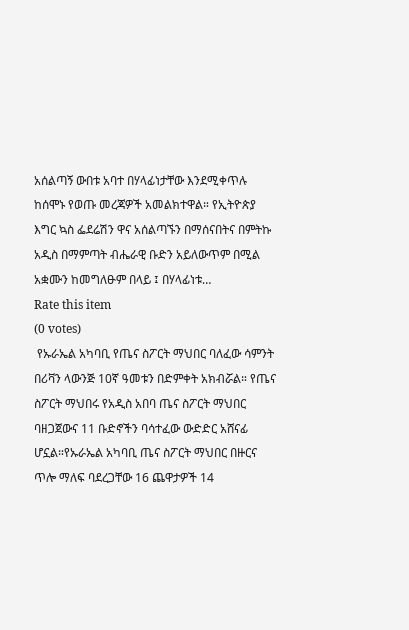አሰልጣኝ ውበቱ አባተ በሃላፊነታቸው እንደሚቀጥሉ ከሰሞኑ የወጡ መረጃዎች አመልክተዋል። የኢትዮጵያ እግር ኳስ ፌደሬሽን ዋና አሰልጣኙን በማሰናበትና በምትኩ አዲስ በማምጣት ብሔራዊ ቡድን አይለውጥም በሚል አቋሙን ከመግለፁም በላይ ፤ በሃላፊነቱ…
Rate this item
(0 votes)
 የኡራኤል አካባቢ የጤና ስፖርት ማህበር ባለፈው ሳምንት በሪቫን ላውንጅ 10ኛ ዓመቱን በድምቀት አክብሯል። የጤና ስፖርት ማህበሩ የአዲስ አበባ ጤና ስፖርት ማህበር ባዘጋጀውና 11 ቡድኖችን ባሳተፈው ውድድር አሸናፊ ሆኗል።የኡራኤል አካባቢ ጤና ስፖርት ማህበር በዙርና ጥሎ ማለፍ ባደረጋቸው 16 ጨዋታዎች 14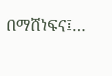በማሸነፍና፤…